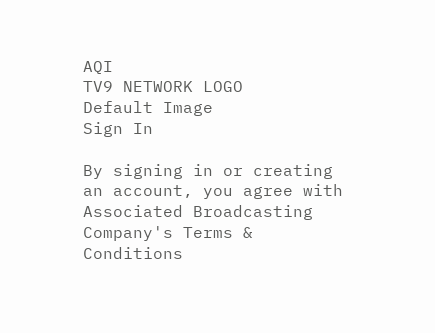AQI
TV9 NETWORK LOGO
Default Image
Sign In

By signing in or creating an account, you agree with Associated Broadcasting Company's Terms & Conditions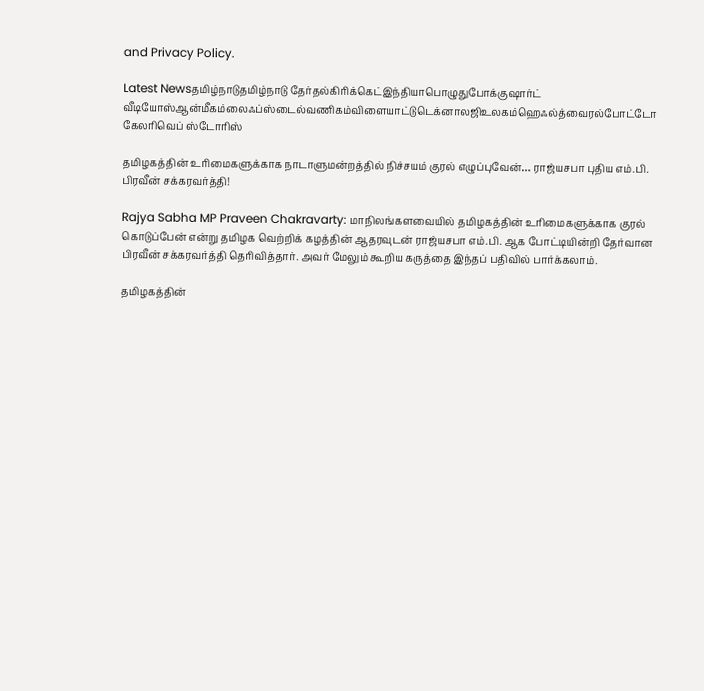and Privacy Policy.

Latest Newsதமிழ்நாடுதமிழ்நாடு தேர்தல்கிரிக்கெட்இந்தியாபொழுதுபோக்குஷார்ட் வீடியோஸ்ஆன்மீகம்லைஃப்ஸ்டைல்வணிகம்விளையாட்டுடெக்னாலஜிஉலகம்ஹெஃல்த்வைரல்போட்டோ கேலரிவெப் ஸ்டோரிஸ்

தமிழகத்தின் உரிமைகளுக்காக நாடாளுமன்றத்தில் நிச்சயம் குரல் எழுப்புவேன்… ராஜ்யசபா புதிய எம்.பி. பிரவீன் சக்கரவர்த்தி!

Rajya Sabha MP Praveen Chakravarty: மாநிலங்களவையில் தமிழகத்தின் உரிமைகளுக்காக குரல் கொடுப்பேன் என்று தமிழக வெற்றிக் கழத்தின் ஆதரவுடன் ராஜ்யசபா எம்.பி. ஆக போட்டியின்றி தேர்வான பிரவீன் சக்கரவர்த்தி தெரிவித்தார். அவர் மேலும் கூறிய கருத்தை இந்தப் பதிவில் பார்க்கலாம்.

தமிழகத்தின்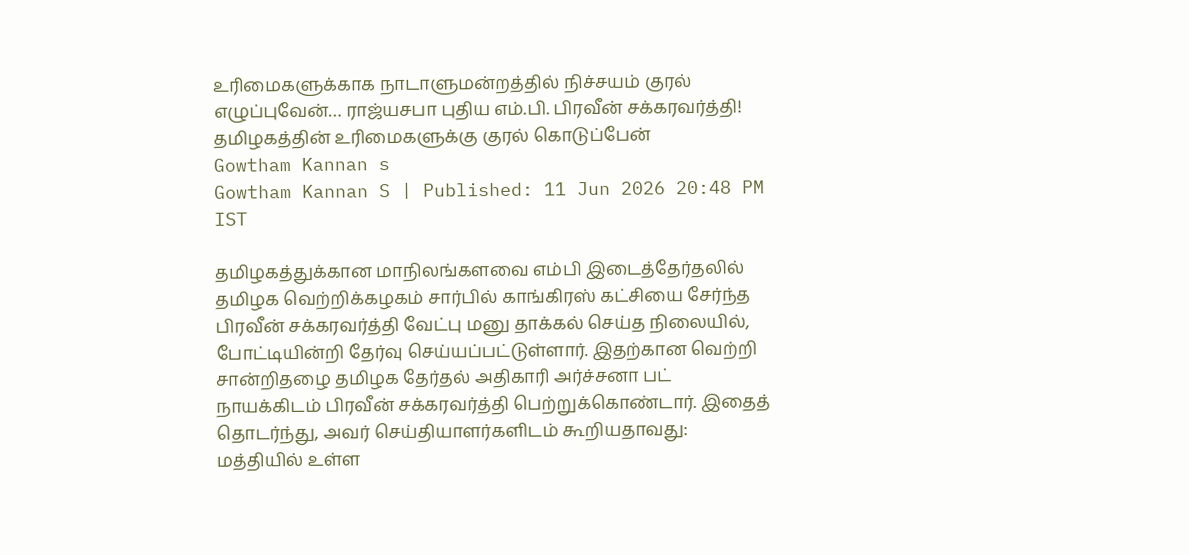உரிமைகளுக்காக நாடாளுமன்றத்தில் நிச்சயம் குரல் எழுப்புவேன்… ராஜ்யசபா புதிய எம்.பி. பிரவீன் சக்கரவர்த்தி!
தமிழகத்தின் உரிமைகளுக்கு குரல் கொடுப்பேன்
Gowtham Kannan s
Gowtham Kannan S | Published: 11 Jun 2026 20:48 PM IST

தமிழகத்துக்கான மாநிலங்களவை எம்பி இடைத்தேர்தலில் தமிழக வெற்றிக்கழகம் சார்பில் காங்கிரஸ் கட்சியை சேர்ந்த பிரவீன் சக்கரவர்த்தி வேட்பு மனு தாக்கல் செய்த நிலையில், போட்டியின்றி தேர்வு செய்யப்பட்டுள்ளார். இதற்கான வெற்றி சான்றிதழை தமிழக தேர்தல் அதிகாரி அர்ச்சனா பட் நாயக்கிடம் பிரவீன் சக்கரவர்த்தி பெற்றுக்கொண்டார். இதைத் தொடர்ந்து, அவர் செய்தியாளர்களிடம் கூறியதாவது: மத்தியில் உள்ள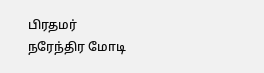பிரதமர் நரேந்திர மோடி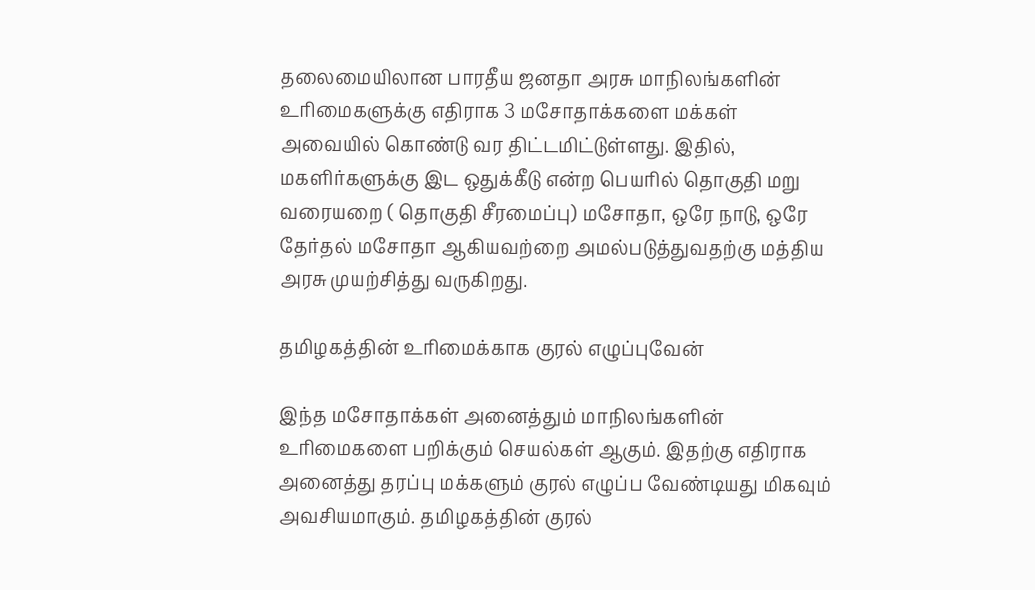தலைமையிலான பாரதீய ஜனதா அரசு மாநிலங்களின் உரிமைகளுக்கு எதிராக 3 மசோதாக்களை மக்கள் அவையில் கொண்டு வர திட்டமிட்டுள்ளது. இதில், மகளிர்களுக்கு இட ஒதுக்கீடு என்ற பெயரில் தொகுதி மறு வரையறை ( தொகுதி சீரமைப்பு) மசோதா, ஒரே நாடு, ஒரே தேர்தல் மசோதா ஆகியவற்றை அமல்படுத்துவதற்கு மத்திய அரசு முயற்சித்து வருகிறது.

தமிழகத்தின் உரிமைக்காக குரல் எழுப்புவேன்

இந்த மசோதாக்கள் அனைத்தும் மாநிலங்களின் உரிமைகளை பறிக்கும் செயல்கள் ஆகும். இதற்கு எதிராக அனைத்து தரப்பு மக்களும் குரல் எழுப்ப வேண்டியது மிகவும் அவசியமாகும். தமிழகத்தின் குரல்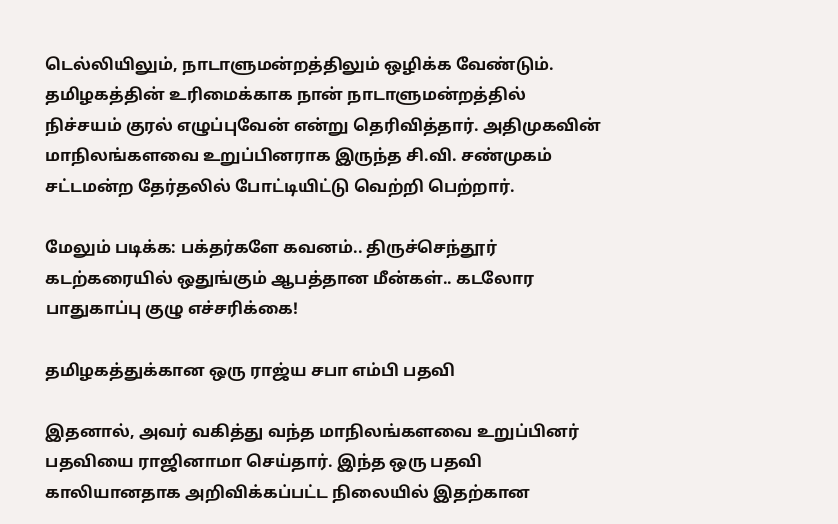டெல்லியிலும், நாடாளுமன்றத்திலும் ஒழிக்க வேண்டும். தமிழகத்தின் உரிமைக்காக நான் நாடாளுமன்றத்தில் நிச்சயம் குரல் எழுப்புவேன் என்று தெரிவித்தார். அதிமுகவின் மாநிலங்களவை உறுப்பினராக இருந்த சி.வி. சண்முகம் சட்டமன்ற தேர்தலில் போட்டியிட்டு வெற்றி பெற்றார்.

மேலும் படிக்க: பக்தர்களே கவனம்.. திருச்செந்தூர் கடற்கரையில் ஒதுங்கும் ஆபத்தான மீன்கள்.. கடலோர பாதுகாப்பு குழு எச்சரிக்கை!

தமிழகத்துக்கான ஒரு ராஜ்ய சபா எம்பி பதவி

இதனால், அவர் வகித்து வந்த மாநிலங்களவை உறுப்பினர் பதவியை ராஜினாமா செய்தார். இந்த ஒரு பதவி காலியானதாக அறிவிக்கப்பட்ட நிலையில் இதற்கான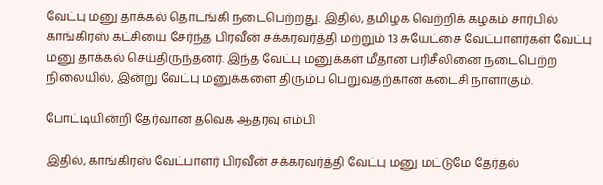வேட்பு மனு தாக்கல் தொடங்கி நடைபெற்றது. இதில், தமிழக வெற்றிக் கழகம் சார்பில் காங்கிரஸ் கட்சியை சேர்ந்த பிரவீன் சக்கரவர்த்தி மற்றும் 13 சுயேட்சை வேட்பாளர்கள் வேட்பு மனு தாக்கல் செய்திருந்தனர். இந்த வேட்பு மனுக்கள் மீதான பரிசீலினை நடைபெற்ற நிலையில், இன்று வேட்பு மனுக்களை திரும்ப பெறுவதற்கான கடைசி நாளாகும்.

போட்டியின்றி தேர்வான தவெக ஆதரவு எம்பி

இதில், காங்கிரஸ் வேட்பாளர் பிரவீன் சக்கரவர்த்தி வேட்பு மனு மட்டுமே தேர்தல்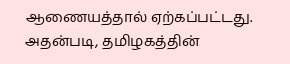ஆணையத்தால் ஏற்கப்பட்டது. அதன்படி, தமிழகத்தின்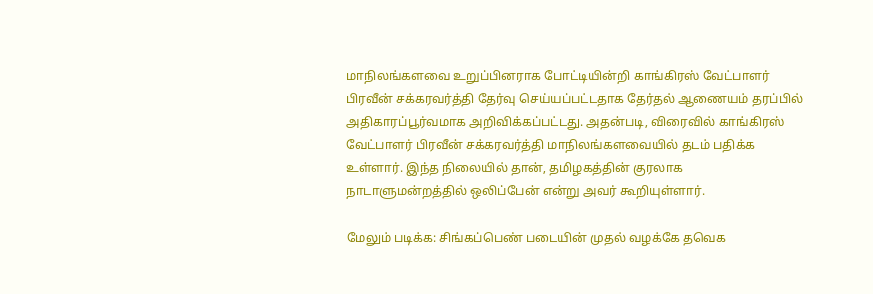மாநிலங்களவை உறுப்பினராக போட்டியின்றி காங்கிரஸ் வேட்பாளர் பிரவீன் சக்கரவர்த்தி தேர்வு செய்யப்பட்டதாக தேர்தல் ஆணையம் தரப்பில் அதிகாரப்பூர்வமாக அறிவிக்கப்பட்டது. அதன்படி, விரைவில் காங்கிரஸ் வேட்பாளர் பிரவீன் சக்கரவர்த்தி மாநிலங்களவையில் தடம் பதிக்க உள்ளார். இந்த நிலையில் தான், தமிழகத்தின் குரலாக நாடாளுமன்றத்தில் ஒலிப்பேன் என்று அவர் கூறியுள்ளார்.

மேலும் படிக்க: சிங்கப்பெண் படையின் முதல் வழக்கே தவெக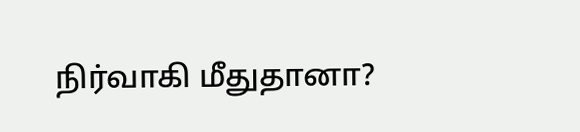நிர்வாகி மீதுதானா?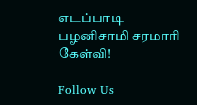எடப்பாடி பழனிசாமி சரமாரி கேள்வி!

Follow Us